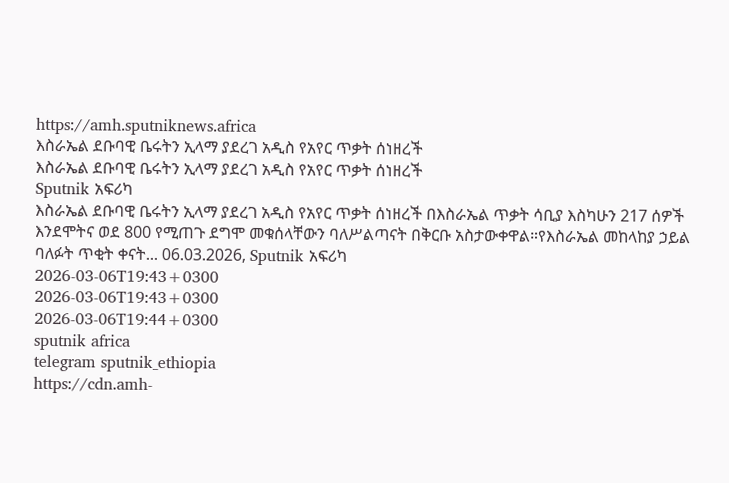https://amh.sputniknews.africa
እስራኤል ደቡባዊ ቤሩትን ኢላማ ያደረገ አዲስ የአየር ጥቃት ሰነዘረች
እስራኤል ደቡባዊ ቤሩትን ኢላማ ያደረገ አዲስ የአየር ጥቃት ሰነዘረች
Sputnik አፍሪካ
እስራኤል ደቡባዊ ቤሩትን ኢላማ ያደረገ አዲስ የአየር ጥቃት ሰነዘረች በእስራኤል ጥቃት ሳቢያ እስካሁን 217 ሰዎች እንደሞትና ወደ 800 የሚጠጉ ደግሞ መቁሰላቸውን ባለሥልጣናት በቅርቡ አስታውቀዋል።የእስራኤል መከላከያ ኃይል ባለፉት ጥቂት ቀናት... 06.03.2026, Sputnik አፍሪካ
2026-03-06T19:43+0300
2026-03-06T19:43+0300
2026-03-06T19:44+0300
sputnik africa
telegram sputnik_ethiopia
https://cdn.amh-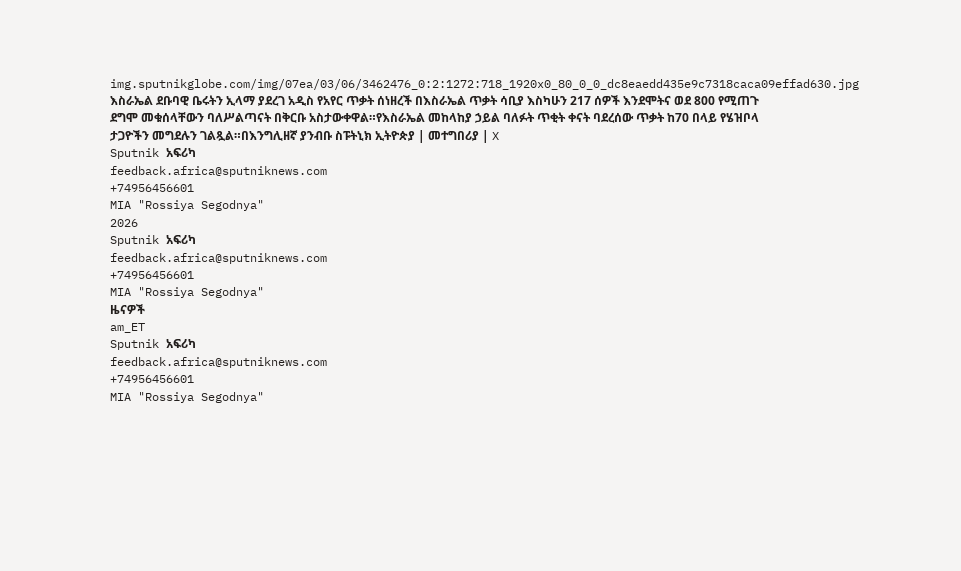img.sputnikglobe.com/img/07ea/03/06/3462476_0:2:1272:718_1920x0_80_0_0_dc8eaedd435e9c7318caca09effad630.jpg
እስራኤል ደቡባዊ ቤሩትን ኢላማ ያደረገ አዲስ የአየር ጥቃት ሰነዘረች በእስራኤል ጥቃት ሳቢያ እስካሁን 217 ሰዎች እንደሞትና ወደ 800 የሚጠጉ ደግሞ መቁሰላቸውን ባለሥልጣናት በቅርቡ አስታውቀዋል።የእስራኤል መከላከያ ኃይል ባለፉት ጥቂት ቀናት ባደረሰው ጥቃት ከ70 በላይ የሄዝቦላ ታጋዮችን መግደሉን ገልጿል።በእንግሊዘኛ ያንብቡ ስፑትኒክ ኢትዮጵያ | መተግበሪያ | X
Sputnik አፍሪካ
feedback.africa@sputniknews.com
+74956456601
MIA "Rossiya Segodnya"
2026
Sputnik አፍሪካ
feedback.africa@sputniknews.com
+74956456601
MIA "Rossiya Segodnya"
ዜናዎች
am_ET
Sputnik አፍሪካ
feedback.africa@sputniknews.com
+74956456601
MIA "Rossiya Segodnya"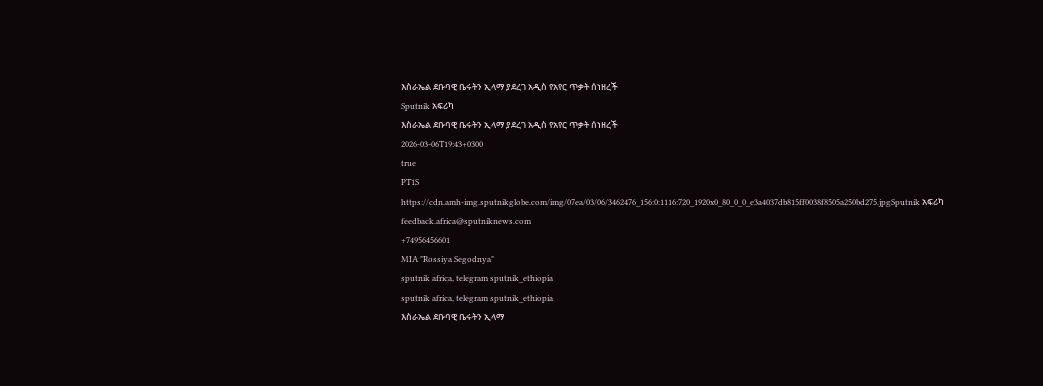እስራኤል ደቡባዊ ቤሩትን ኢላማ ያደረገ አዲስ የአየር ጥቃት ሰነዘረች
Sputnik አፍሪካ
እስራኤል ደቡባዊ ቤሩትን ኢላማ ያደረገ አዲስ የአየር ጥቃት ሰነዘረች
2026-03-06T19:43+0300
true
PT1S
https://cdn.amh-img.sputnikglobe.com/img/07ea/03/06/3462476_156:0:1116:720_1920x0_80_0_0_e3a4037db815ff0038f8505a250bd275.jpgSputnik አፍሪካ
feedback.africa@sputniknews.com
+74956456601
MIA "Rossiya Segodnya"
sputnik africa, telegram sputnik_ethiopia
sputnik africa, telegram sputnik_ethiopia
እስራኤል ደቡባዊ ቤሩትን ኢላማ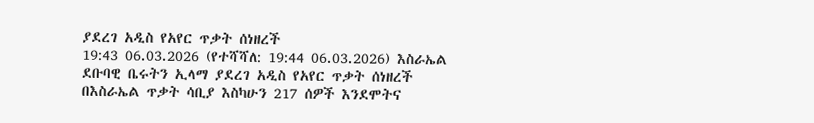ያደረገ አዲስ የአየር ጥቃት ሰነዘረች
19:43 06.03.2026 (የተሻሻለ: 19:44 06.03.2026) እስራኤል ደቡባዊ ቤሩትን ኢላማ ያደረገ አዲስ የአየር ጥቃት ሰነዘረች
በእስራኤል ጥቃት ሳቢያ እስካሁን 217 ሰዎች እንደሞትና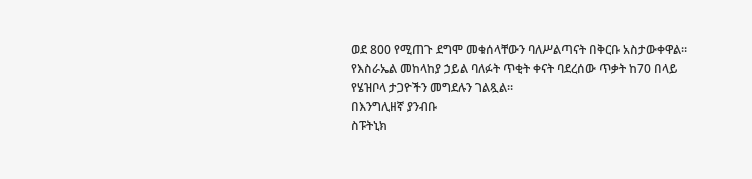ወደ 800 የሚጠጉ ደግሞ መቁሰላቸውን ባለሥልጣናት በቅርቡ አስታውቀዋል።
የእስራኤል መከላከያ ኃይል ባለፉት ጥቂት ቀናት ባደረሰው ጥቃት ከ70 በላይ የሄዝቦላ ታጋዮችን መግደሉን ገልጿል።
በእንግሊዘኛ ያንብቡ
ስፑትኒክ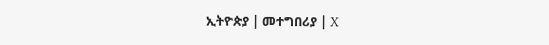ኢትዮጵያ | መተግበሪያ | X